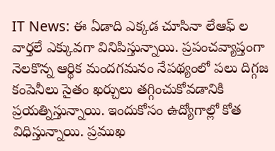IT News: ఈ ఏడాది ఎక్కడ చూసినా లేఆఫ్ ల వార్తలే ఎక్కువగా వినిపిస్తున్నాయి. ప్రపంచవ్యాప్తంగా నెలకొన్న ఆర్థిక మందగమనం నేపథ్యంలో పలు దిగ్గజ కంపెనీలు సైతం ఖర్చులు తగ్గించుకోవడానికి ప్రయత్నిస్తున్నాయి. ఇందుకోసం ఉద్యోగాల్లో కోత విధిస్తున్నాయి. ప్రముఖ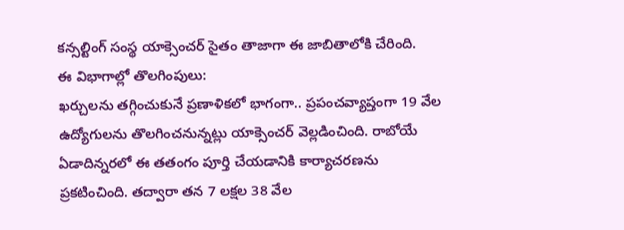కన్సల్టింగ్ సంస్థ యాక్సెంచర్ సైతం తాజాగా ఈ జాబితాలోకి చేరింది.
ఈ విభాగాల్లో తొలగింపులు:
ఖర్చులను తగ్గించుకునే ప్రణాళికలో భాగంగా.. ప్రపంచవ్యాప్తంగా 19 వేల ఉద్యోగులను తొలగించనున్నట్లు యాక్సెంచర్ వెల్లడించింది. రాబోయే ఏడాదిన్నరలో ఈ తతంగం పూర్తి చేయడానికి కార్యాచరణను ప్రకటించింది. తద్వారా తన 7 లక్షల 38 వేల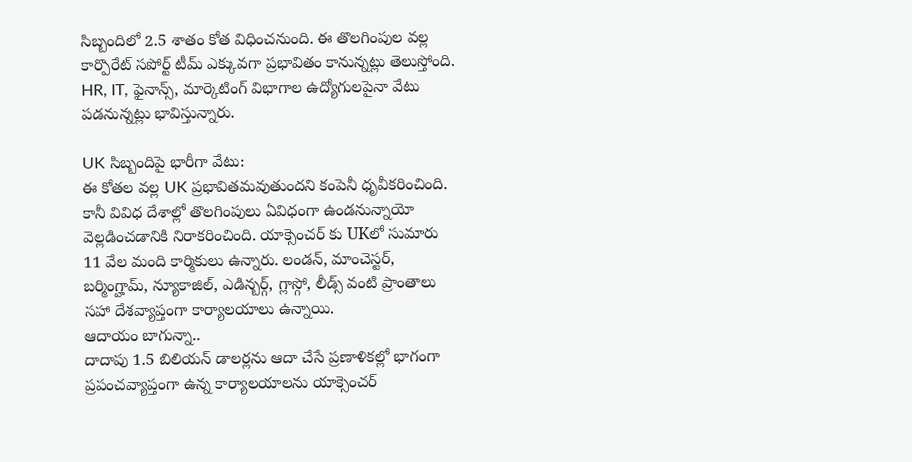సిబ్బందిలో 2.5 శాతం కోత విధించనుంది. ఈ తొలగింపుల వల్ల కార్పొరేట్ సపోర్ట్ టీమ్ ఎక్కువగా ప్రభావితం కానున్నట్లు తెలుస్తోంది. HR, IT, ఫైనాన్స్, మార్కెటింగ్ విభాగాల ఉద్యోగులపైనా వేటు పడనున్నట్లు భావిస్తున్నారు.

UK సిబ్బందిపై భారీగా వేటు:
ఈ కోతల వల్ల UK ప్రభావితమవుతుందని కంపెనీ ధృవీకరించింది. కానీ వివిధ దేశాల్లో తొలగింపులు ఏవిధంగా ఉండనున్నాయో వెల్లడించడానికి నిరాకరించింది. యాక్సెంచర్ కు UKలో సుమారు 11 వేల మంది కార్మికులు ఉన్నారు. లండన్, మాంచెస్టర్, బర్మింగ్హామ్, న్యూకాజిల్, ఎడిన్బర్గ్, గ్లాస్గో, లీడ్స్ వంటి ప్రాంతాలు సహా దేశవ్యాప్తంగా కార్యాలయాలు ఉన్నాయి.
ఆదాయం బాగున్నా..
దాదాపు 1.5 బిలియన్ డాలర్లను ఆదా చేసే ప్రణాళికల్లో భాగంగా ప్రపంచవ్యాప్తంగా ఉన్న కార్యాలయాలను యాక్సెంచర్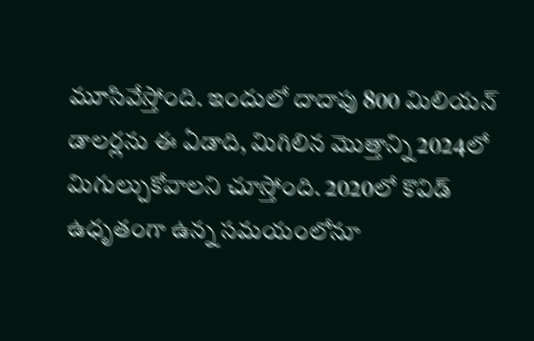మూసివేస్తోంది. ఇందులో దాదాపు 800 మిలియన్ డాలర్లను ఈ ఏడాది, మిగిలిన మొత్తాన్ని 2024లో మిగుల్చుకోవాలని చూస్తోంది. 2020లో కొవిడ్ ఉధృతంగా ఉన్న సమయంలోనూ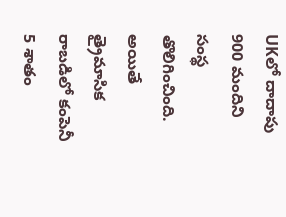UKలో దాదాపు 900 మందిని సంస్థ తొలిగించింది. అయితే త్రైమాసిక రాబడిలో కంపెనీ 5 శాతం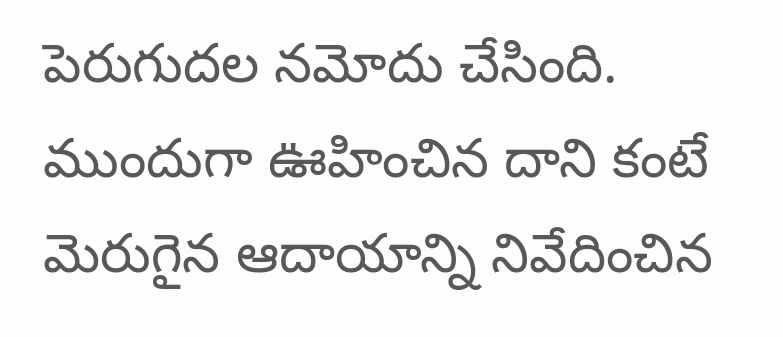పెరుగుదల నమోదు చేసింది. ముందుగా ఊహించిన దాని కంటే మెరుగైన ఆదాయాన్ని నివేదించిన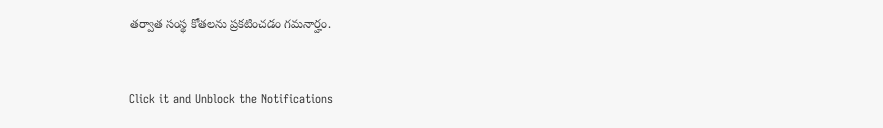తర్వాత సంస్థ కోతలను ప్రకటించడం గమనార్హం.


Click it and Unblock the Notifications